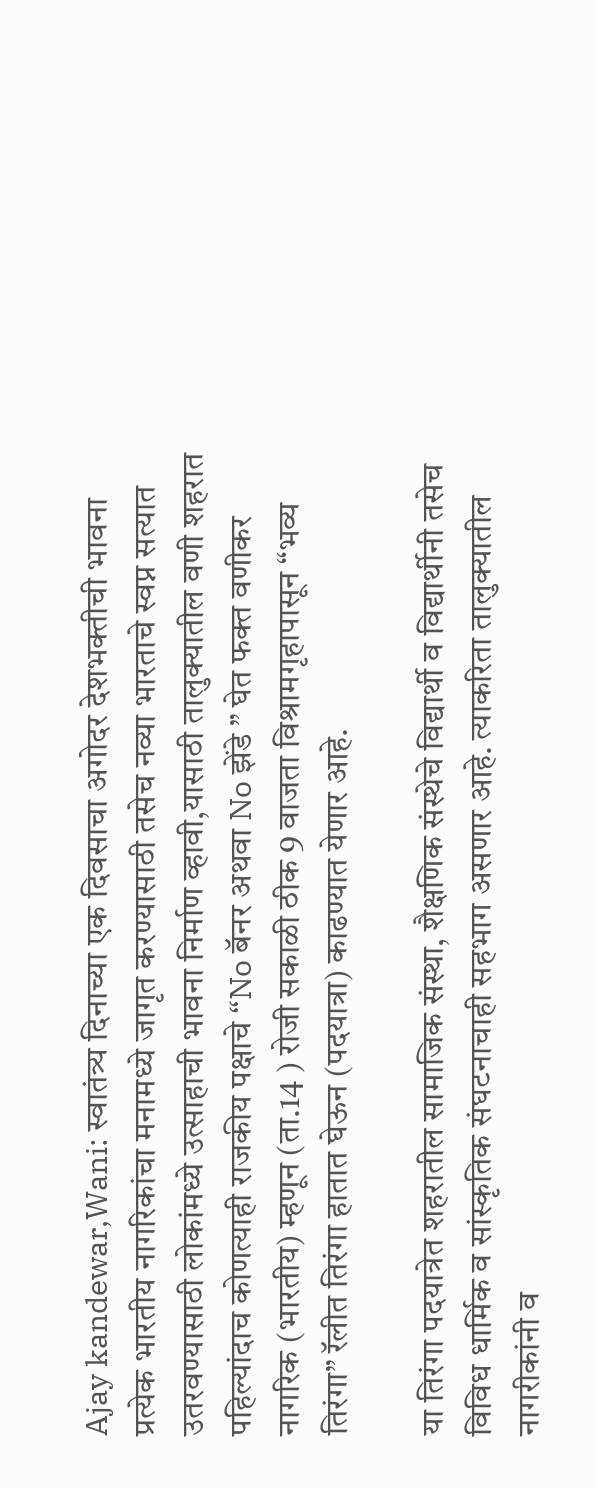Ajay kandewar,Wani: स्वातंत्र्य दिनाच्या एक दिवसाचा अगोदर देशभक्तीची भावना प्रत्येक भारतीय नागरिकांचा मनामध्ये जागृत करण्यासाठी तसेच नव्या भारताचे स्वप्न सत्यात उतरवण्यासाठी लोकांमध्ये उत्साहाची भावना निर्माण व्हावी,यासाठी तालुक्यातील वणी शहरात पहिल्यांदाच कोणत्याही राजकीय पक्षाचे “No बॅनर अथवा No झेंडे ” घेत फक्त वणीकर नागरिक (भारतीय) म्हणून (ता.14 ) रोजी सकाळी ठीक 9 वाजता विश्रामगृहापासून “भव्य तिरंगा” रॅलीत तिरंगा हातात घेऊन (पदयात्रा) काढण्यात येणार आहे.

या तिरंगा पदयात्रेत शहरातील सामाजिक संस्था, शैक्षणिक संस्थेचे विद्यार्थी व विद्यार्थीनी तसेच विविध धार्मिक व सांस्कृतिक संघटनाचाही सहभाग असणार आहे. त्याकरिता तालुक्यातील नागरीकांनी व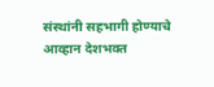संस्थांनी सहभागी होण्याचे आव्हान देशभक्त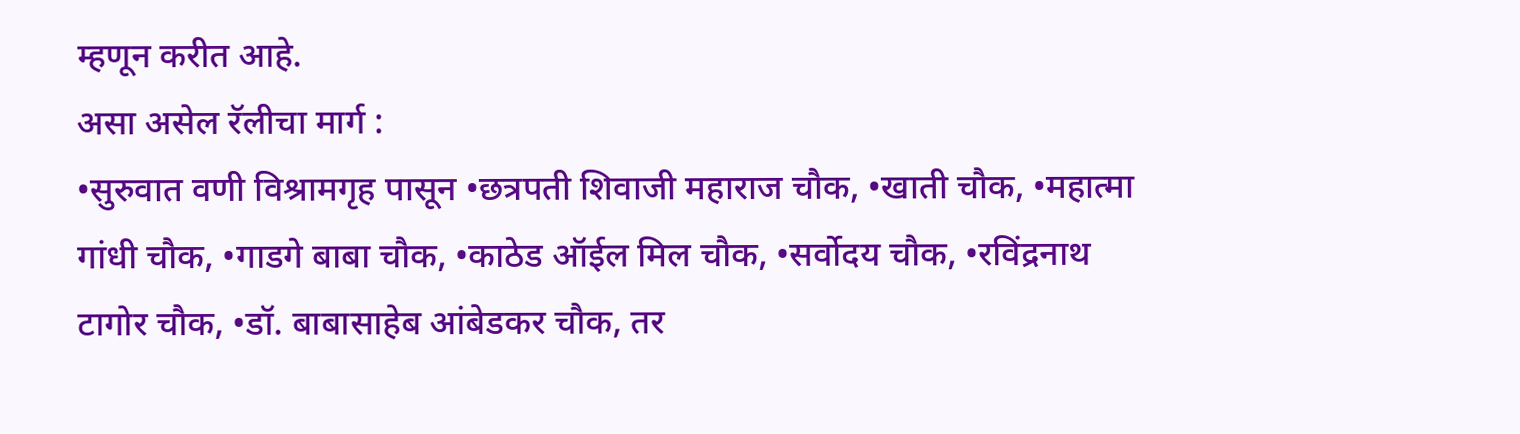म्हणून करीत आहे.
असा असेल रॅलीचा मार्ग :
•सुरुवात वणी विश्रामगृह पासून •छत्रपती शिवाजी महाराज चौक, •खाती चौक, •महात्मा गांधी चौक, •गाडगे बाबा चौक, •काठेड ऑईल मिल चौक, •सर्वोदय चौक, •रविंद्रनाथ टागोर चौक, •डॉ. बाबासाहेब आंबेडकर चौक, तर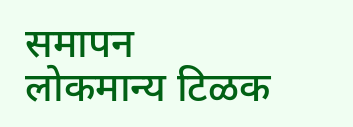समापन लोकमान्य टिळक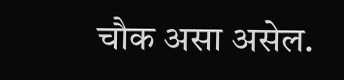चौक असा असेल.